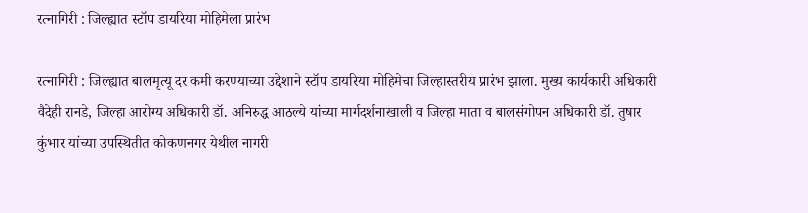रत्नागिरी : जिल्ह्यात स्टॉप डायरिया मोहिमेला प्रारंभ

रत्नागिरी : जिल्ह्यात बालमृत्यू दर कमी करण्याच्या उद्देशाने स्टॉप डायरिया मोहिमेचा जिल्हास्तरीय प्रारंभ झाला. मुख्य कार्यकारी अधिकारी वैदेही रानडे, जिल्हा आरोग्य अधिकारी डॉ. अनिरुद्ध आठल्ये यांच्या मार्गदर्शनाखाली व जिल्हा माता व बालसंगोपन अधिकारी डॉ. तुषार कुंभार यांच्या उपस्थितीत कोकणनगर येथील नागरी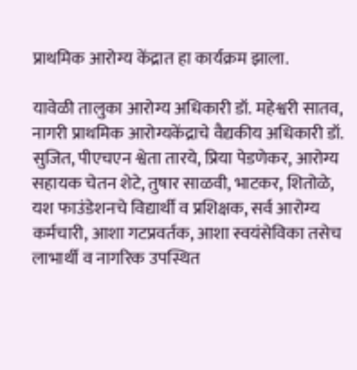प्राथमिक आरोग्य केंद्रात हा कार्यक्रम झाला.

यावेळी तालुका आरोग्य अधिकारी डॉ. महेश्वरी सातव, नागरी प्राथमिक आरोग्यकेंद्राचे वैद्यकीय अधिकारी डॉ. सुजित, पीएचएन श्वेता तारये, प्रिया पेडणेकर, आरोग्य सहायक चेतन शेटे, तुषार साळवी, भाटकर, शितोळे, यश फाउंडेशनचे विद्यार्थी व प्रशिक्षक, सर्व आरोग्य कर्मचारी, आशा गटप्रवर्तक, आशा स्वयंसेविका तसेच लाभार्थी व नागरिक उपस्थित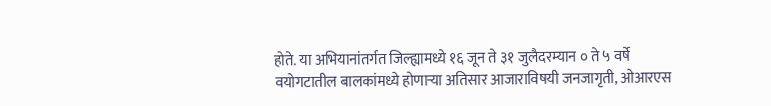होते. या अभियानांतर्गत जिल्ह्यामध्ये १६ जून ते ३१ जुलैदरम्यान ० ते ५ वर्षे वयोगटातील बालकांमध्ये होणाऱ्या अतिसार आजाराविषयी जनजागृती, ओआरएस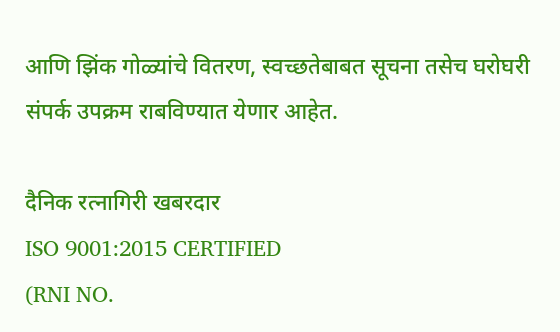आणि झिंक गोळ्यांचे वितरण, स्वच्छतेबाबत सूचना तसेच घरोघरी संपर्क उपक्रम राबविण्यात येणार आहेत.

दैनिक रत्नागिरी खबरदार
ISO 9001:2015 CERTIFIED
(RNI NO.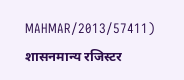MAHMAR/2013/57411)
शासनमान्य रजिस्टर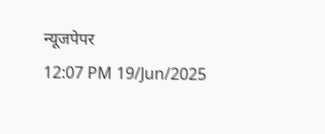न्यूजपेपर
12:07 PM 19/Jun/2025